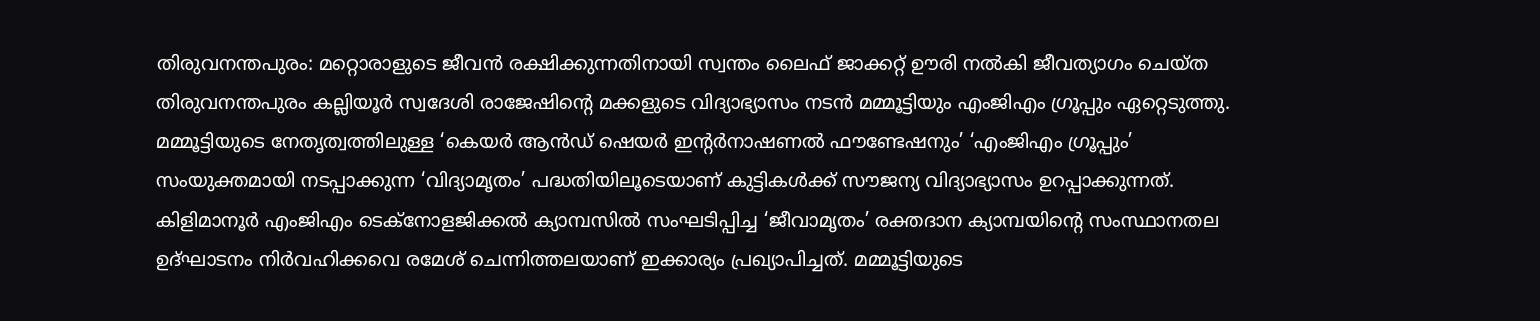തിരുവനന്തപുരം: മറ്റൊരാളുടെ ജീവൻ രക്ഷിക്കുന്നതിനായി സ്വന്തം ലൈഫ് ജാക്കറ്റ് ഊരി നൽകി ജീവത്യാഗം ചെയ്ത തിരുവനന്തപുരം കല്ലിയൂർ സ്വദേശി രാജേഷിന്റെ മക്കളുടെ വിദ്യാഭ്യാസം നടൻ മമ്മൂട്ടിയും എംജിഎം ഗ്രൂപ്പും ഏറ്റെടുത്തു. മമ്മൂട്ടിയുടെ നേതൃത്വത്തിലുള്ള ‘കെയർ ആൻഡ് ഷെയർ ഇന്റർനാഷണൽ ഫൗണ്ടേഷനും’ ‘എംജിഎം ഗ്രൂപ്പും’ സംയുക്തമായി നടപ്പാക്കുന്ന ‘വിദ്യാമൃതം’ പദ്ധതിയിലൂടെയാണ് കുട്ടികൾക്ക് സൗജന്യ വിദ്യാഭ്യാസം ഉറപ്പാക്കുന്നത്.
കിളിമാനൂർ എംജിഎം ടെക്നോളജിക്കൽ ക്യാമ്പസിൽ സംഘടിപ്പിച്ച ‘ജീവാമൃതം’ രക്തദാന ക്യാമ്പയിന്റെ സംസ്ഥാനതല ഉദ്ഘാടനം നിർവഹിക്കവെ രമേശ് ചെന്നിത്തലയാണ് ഇക്കാര്യം പ്രഖ്യാപിച്ചത്. മമ്മൂട്ടിയുടെ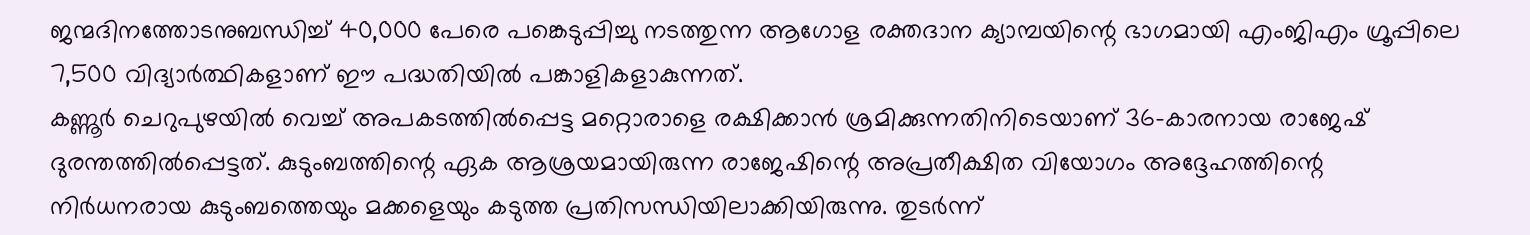ജന്മദിനത്തോടനുബന്ധിച്ച് 40,000 പേരെ പങ്കെടുപ്പിച്ചു നടത്തുന്ന ആഗോള രക്തദാന ക്യാമ്പയിന്റെ ഭാഗമായി എംജിഎം ഗ്രൂപ്പിലെ 7,500 വിദ്യാർത്ഥികളാണ് ഈ പദ്ധതിയിൽ പങ്കാളികളാകുന്നത്.
കണ്ണൂർ ചെറുപുഴയിൽ വെച്ച് അപകടത്തിൽപ്പെട്ട മറ്റൊരാളെ രക്ഷിക്കാൻ ശ്രമിക്കുന്നതിനിടെയാണ് 36-കാരനായ രാജേഷ് ദുരന്തത്തിൽപ്പെട്ടത്. കുടുംബത്തിന്റെ ഏക ആശ്രയമായിരുന്ന രാജേഷിന്റെ അപ്രതീക്ഷിത വിയോഗം അദ്ദേഹത്തിന്റെ നിർധനരായ കുടുംബത്തെയും മക്കളെയും കടുത്ത പ്രതിസന്ധിയിലാക്കിയിരുന്നു. തുടർന്ന്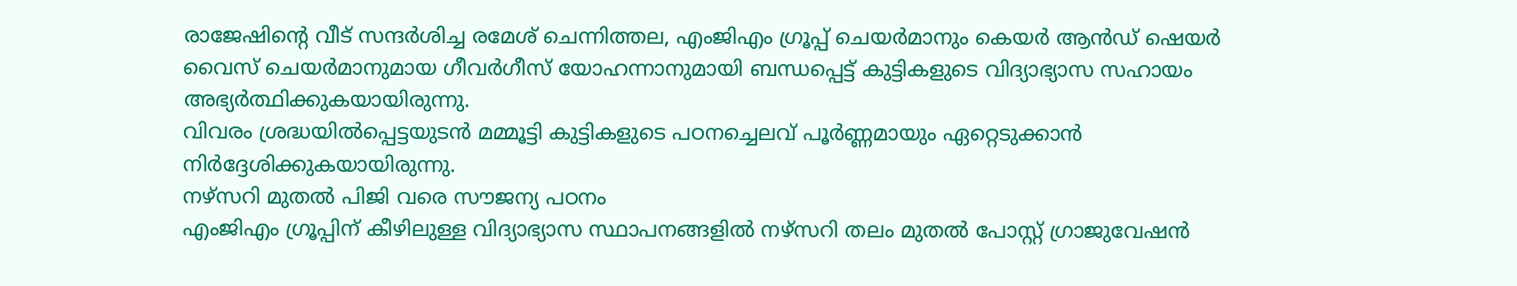രാജേഷിന്റെ വീട് സന്ദർശിച്ച രമേശ് ചെന്നിത്തല, എംജിഎം ഗ്രൂപ്പ് ചെയർമാനും കെയർ ആൻഡ് ഷെയർ വൈസ് ചെയർമാനുമായ ഗീവർഗീസ് യോഹന്നാനുമായി ബന്ധപ്പെട്ട് കുട്ടികളുടെ വിദ്യാഭ്യാസ സഹായം അഭ്യർത്ഥിക്കുകയായിരുന്നു.
വിവരം ശ്രദ്ധയിൽപ്പെട്ടയുടൻ മമ്മൂട്ടി കുട്ടികളുടെ പഠനച്ചെലവ് പൂർണ്ണമായും ഏറ്റെടുക്കാൻ നിർദ്ദേശിക്കുകയായിരുന്നു.
നഴ്സറി മുതൽ പിജി വരെ സൗജന്യ പഠനം
എംജിഎം ഗ്രൂപ്പിന് കീഴിലുള്ള വിദ്യാഭ്യാസ സ്ഥാപനങ്ങളിൽ നഴ്സറി തലം മുതൽ പോസ്റ്റ് ഗ്രാജുവേഷൻ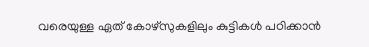വരെയുള്ള ഏത് കോഴ്സുകളിലും കുട്ടികൾ പഠിക്കാൻ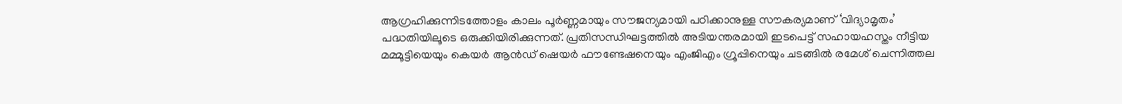ആഗ്രഹിക്കുന്നിടത്തോളം കാലം പൂർണ്ണമായും സൗജന്യമായി പഠിക്കാനുള്ള സൗകര്യമാണ് ‘വിദ്യാമൃതം’ പദ്ധതിയിലൂടെ ഒരുക്കിയിരിക്കുന്നത്. പ്രതിസന്ധിഘട്ടത്തിൽ അടിയന്തരമായി ഇടപെട്ട് സഹായഹസ്തം നീട്ടിയ മമ്മൂട്ടിയെയും കെയർ ആൻഡ് ഷെയർ ഫൗണ്ടേഷനെയും എംജിഎം ഗ്രൂപ്പിനെയും ചടങ്ങിൽ രമേശ് ചെന്നിത്തല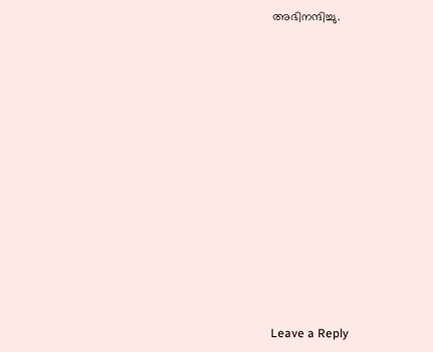അഭിനന്ദിച്ചു.














Leave a Reply